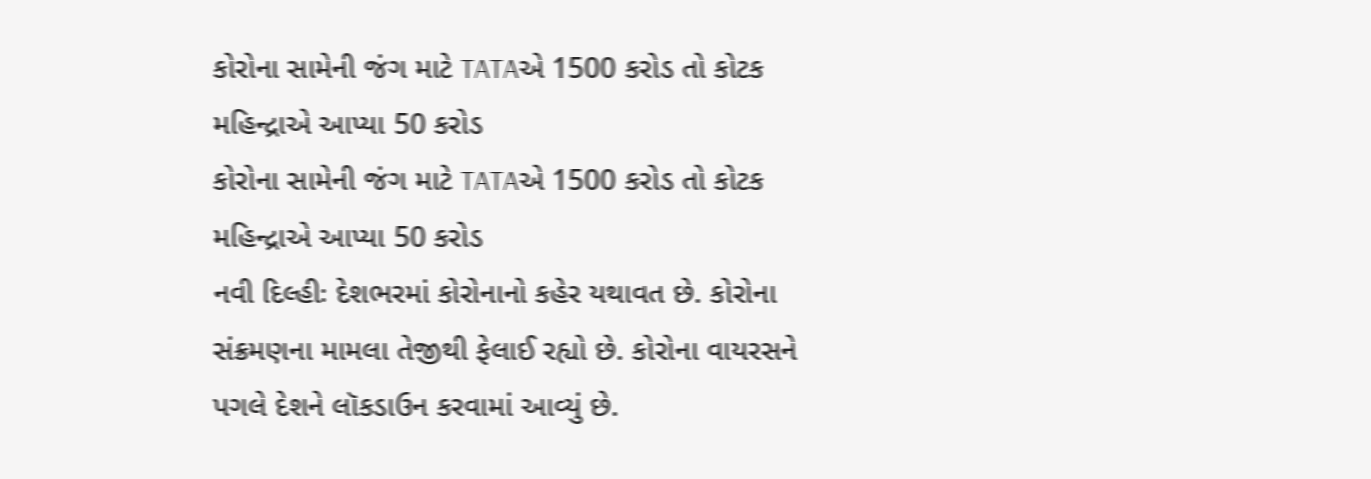કોરોના સામેની જંગ માટે TATAએ 1500 કરોડ તો કોટક મહિન્દ્રાએ આપ્યા 50 કરોડ
કોરોના સામેની જંગ માટે TATAએ 1500 કરોડ તો કોટક મહિન્દ્રાએ આપ્યા 50 કરોડ
નવી દિલ્હીઃ દેશભરમાં કોરોનાનો કહેર યથાવત છે. કોરોના સંક્રમણના મામલા તેજીથી ફેલાઈ રહ્યો છે. કોરોના વાયરસને પગલે દેશને લૉકડાઉન કરવામાં આવ્યું છે.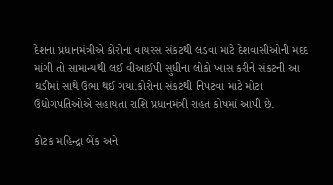દેશના પ્રધાનમંત્રીએ કોરોના વાયરસ સંકટથી લડવા માટે દેશવાસીઓની મદદ માંગી તો સામાન્યથી લઈ વીઆઈપી સુધીના લોકો ખાસ કરીને સંકટની આ ઘડીમાં સાથે ઉભા થઈ ગયા.કોરોના સંકટથી નિપટવા માટે મોટા ઉદ્યોગપતિઓએ સહાયતા રાશિ પ્રધાનમંત્રી રાહત કોષમાં આપી છે.

કોટક મહિન્દ્રા બેંક અને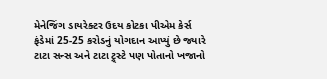મેનેજિંગ ડાયરેક્ટર ઉદય કોટકા પીએમ કેર્સ ફંડેમાં 25-25 કરોડનું યોગદાન આપ્યું છે જ્યારે ટાટા સન્સ અને ટાટા ટ્ર્સ્ટે પણ પોતાનો ખજાનો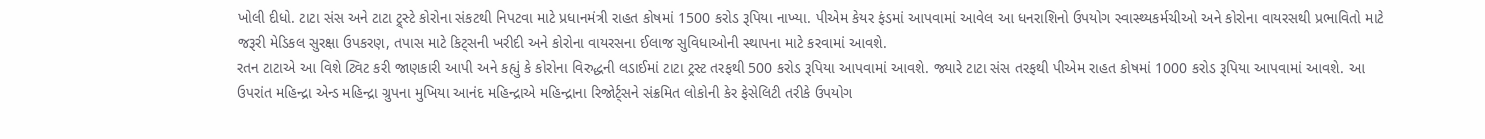ખોલી દીધો. ટાટા સંસ અને ટાટા ટ્ર્સ્ટે કોરોના સંકટથી નિપટવા માટે પ્રધાનમંત્રી રાહત કોષમાં 1500 કરોડ રૂપિયા નાખ્યા. પીએમ કેયર ફંડમાં આપવામાં આવેલ આ ધનરાશિનો ઉપયોગ સ્વાસ્થ્યકર્મચીઓ અને કોરોના વાયરસથી પ્રભાવિતો માટે જરૂરી મેડિકલ સુરક્ષા ઉપકરણ, તપાસ માટે કિટ્સની ખરીદી અને કોરોના વાયરસના ઈલાજ સુવિધાઓની સ્થાપના માટે કરવામાં આવશે.
રતન ટાટાએ આ વિશે ટ્વિટ કરી જાણકારી આપી અને કહ્યું કે કોરોના વિરુદ્ધની લડાઈમાં ટાટા ટ્રસ્ટ તરફથી 500 કરોડ રૂપિયા આપવામાં આવશે. જ્યારે ટાટા સંસ તરફથી પીએમ રાહત કોષમાં 1000 કરોડ રૂપિયા આપવામાં આવશે. આ ઉપરાંત મહિન્દ્રા એન્ડ મહિન્દ્રા ગ્રુપના મુખિયા આનંદ મહિન્દ્રાએ મહિન્દ્રાના રિજોર્ટ્સને સંક્રમિત લોકોની કેર ફેસેલિટી તરીકે ઉપયોગ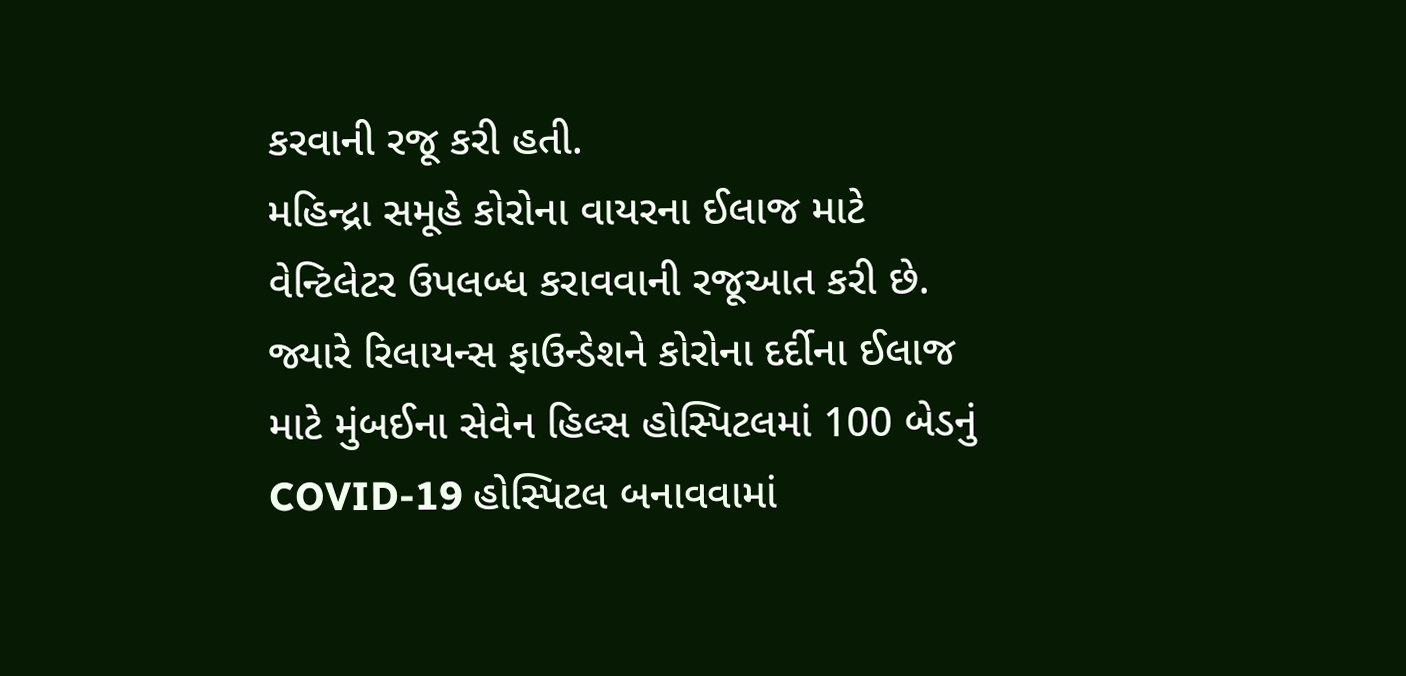કરવાની રજૂ કરી હતી.
મહિન્દ્રા સમૂહે કોરોના વાયરના ઈલાજ માટે વેન્ટિલેટર ઉપલબ્ધ કરાવવાની રજૂઆત કરી છે. જ્યારે રિલાયન્સ ફાઉન્ડેશને કોરોના દર્દીના ઈલાજ માટે મુંબઈના સેવેન હિલ્સ હોસ્પિટલમાં 100 બેડનું COVID-19 હોસ્પિટલ બનાવવામાં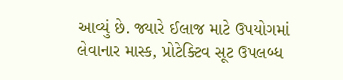આવ્યું છે. જ્યારે ઈલાજ માટે ઉપયોગમાં લેવાનાર માસ્ક, પ્રોટેક્ટિવ સૂટ ઉપલબ્ધ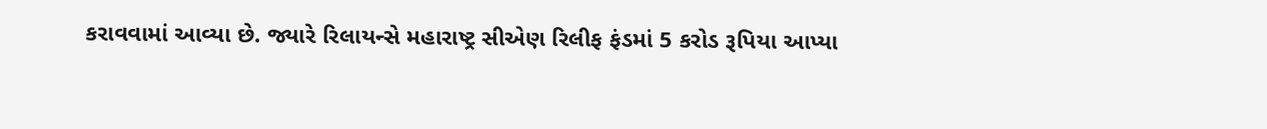કરાવવામાં આવ્યા છે. જ્યારે રિલાયન્સે મહારાષ્ટ્ર સીએણ રિલીફ ફંડમાં 5 કરોડ રૂપિયા આપ્યા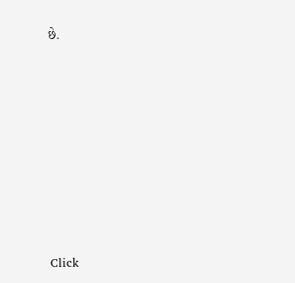છે.












Click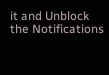it and Unblock the Notifications